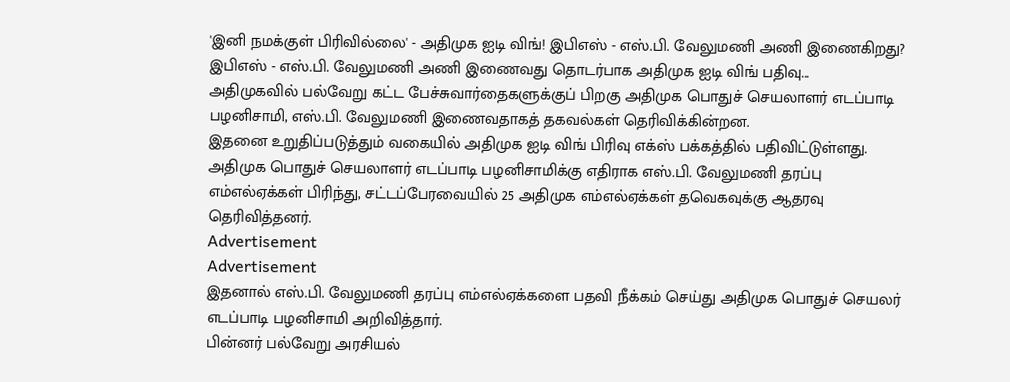'இனி நமக்குள் பிரிவில்லை' - அதிமுக ஐடி விங்! இபிஎஸ் - எஸ்.பி. வேலுமணி அணி இணைகிறது?
இபிஎஸ் - எஸ்.பி. வேலுமணி அணி இணைவது தொடர்பாக அதிமுக ஐடி விங் பதிவு...
அதிமுகவில் பல்வேறு கட்ட பேச்சுவார்தைகளுக்குப் பிறகு அதிமுக பொதுச் செயலாளர் எடப்பாடி பழனிசாமி, எஸ்.பி. வேலுமணி இணைவதாகத் தகவல்கள் தெரிவிக்கின்றன.
இதனை உறுதிப்படுத்தும் வகையில் அதிமுக ஐடி விங் பிரிவு எக்ஸ் பக்கத்தில் பதிவிட்டுள்ளது.
அதிமுக பொதுச் செயலாளர் எடப்பாடி பழனிசாமிக்கு எதிராக எஸ்.பி. வேலுமணி தரப்பு எம்எல்ஏக்கள் பிரிந்து, சட்டப்பேரவையில் 25 அதிமுக எம்எல்ஏக்கள் தவெகவுக்கு ஆதரவு தெரிவித்தனர்.
Advertisement
Advertisement
இதனால் எஸ்.பி. வேலுமணி தரப்பு எம்எல்ஏக்களை பதவி நீக்கம் செய்து அதிமுக பொதுச் செயலர் எடப்பாடி பழனிசாமி அறிவித்தார்.
பின்னர் பல்வேறு அரசியல்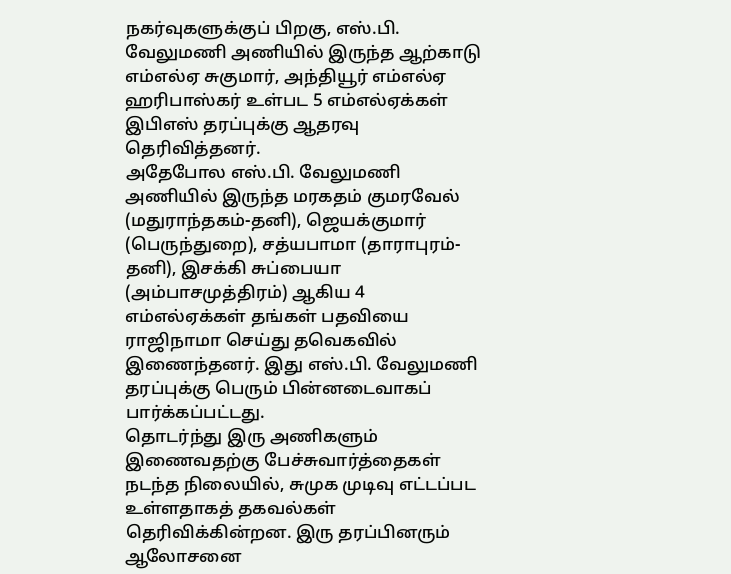நகர்வுகளுக்குப் பிறகு, எஸ்.பி. வேலுமணி அணியில் இருந்த ஆற்காடு எம்எல்ஏ சுகுமார், அந்தியூர் எம்எல்ஏ ஹரிபாஸ்கர் உள்பட 5 எம்எல்ஏக்கள் இபிஎஸ் தரப்புக்கு ஆதரவு தெரிவித்தனர்.
அதேபோல எஸ்.பி. வேலுமணி அணியில் இருந்த மரகதம் குமரவேல் (மதுராந்தகம்-தனி), ஜெயக்குமார் (பெருந்துறை), சத்யபாமா (தாராபுரம்-தனி), இசக்கி சுப்பையா (அம்பாசமுத்திரம்) ஆகிய 4 எம்எல்ஏக்கள் தங்கள் பதவியை ராஜிநாமா செய்து தவெகவில் இணைந்தனர். இது எஸ்.பி. வேலுமணி தரப்புக்கு பெரும் பின்னடைவாகப் பார்க்கப்பட்டது.
தொடர்ந்து இரு அணிகளும் இணைவதற்கு பேச்சுவார்த்தைகள் நடந்த நிலையில், சுமுக முடிவு எட்டப்பட உள்ளதாகத் தகவல்கள் தெரிவிக்கின்றன. இரு தரப்பினரும் ஆலோசனை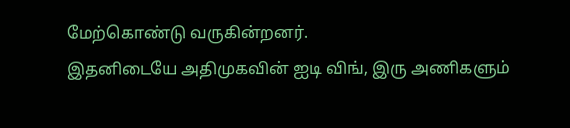மேற்கொண்டு வருகின்றனர்.
இதனிடையே அதிமுகவின் ஐடி விங், இரு அணிகளும்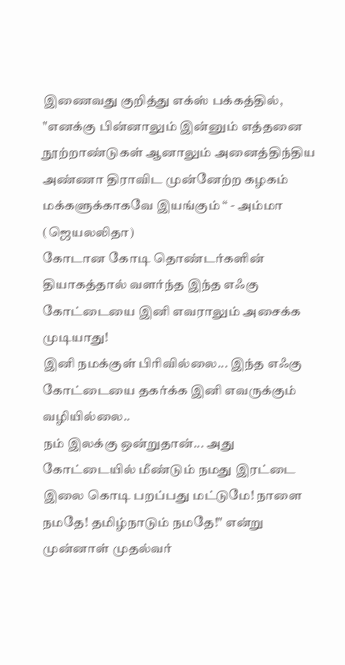இணைவது குறித்து எக்ஸ் பக்கத்தில்,
"எனக்கு பின்னாலும் இன்னும் எத்தனை நூற்றாண்டுகள் ஆனாலும் அனைத்திந்திய அண்ணா திராவிட முன்னேற்ற கழகம் மக்களுக்காகவே இயங்கும் “ - அம்மா (ஜெயலலிதா)
கோடான கோடி தொண்டர்களின் தியாகத்தால் வளர்ந்த இந்த எஃகு கோட்டையை இனி எவராலும் அசைக்க முடியாது!
இனி நமக்குள் பிரிவில்லை... இந்த எஃகு கோட்டையை தகர்க்க இனி எவருக்கும் வழியில்லை..
நம் இலக்கு ஒன்றுதான்... அது கோட்டையில் மீண்டும் நமது இரட்டை இலை கொடி பறப்பது மட்டுமே! நாளை நமதே! தமிழ்நாடும் நமதே!" என்று முன்னாள் முதல்வர்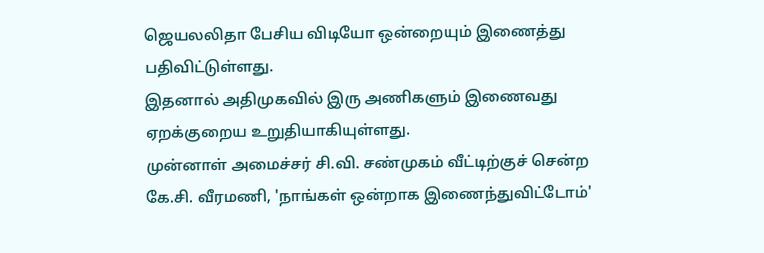ஜெயலலிதா பேசிய விடியோ ஒன்றையும் இணைத்து பதிவிட்டுள்ளது.
இதனால் அதிமுகவில் இரு அணிகளும் இணைவது ஏறக்குறைய உறுதியாகியுள்ளது.
முன்னாள் அமைச்சர் சி.வி. சண்முகம் வீட்டிற்குச் சென்ற கே.சி. வீரமணி, 'நாங்கள் ஒன்றாக இணைந்துவிட்டோம்'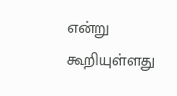என்று கூறியுள்ளது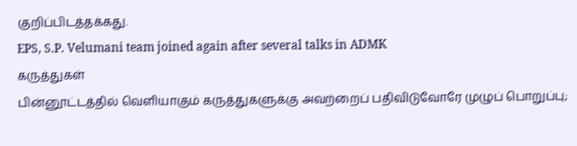குறிப்பிடத்தக்கது.
EPS, S.P. Velumani team joined again after several talks in ADMK
கருத்துகள்
பின்னூட்டத்தில் வெளியாகும் கருத்துகளுக்கு அவற்றைப் பதிவிடுவோரே முழுப் பொறுப்பு;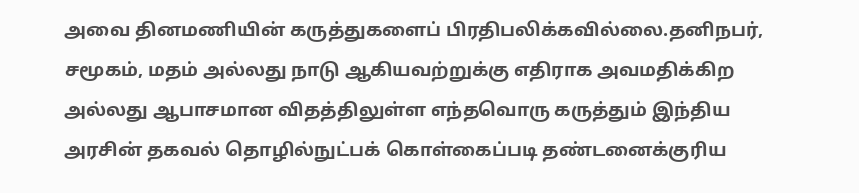அவை தினமணியின் கருத்துகளைப் பிரதிபலிக்கவில்லை.தனிநபர், சமூகம், மதம் அல்லது நாடு ஆகியவற்றுக்கு எதிராக அவமதிக்கிற அல்லது ஆபாசமான விதத்திலுள்ள எந்தவொரு கருத்தும் இந்திய அரசின் தகவல் தொழில்நுட்பக் கொள்கைப்படி தண்டனைக்குரிய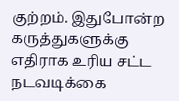குற்றம். இதுபோன்ற கருத்துகளுக்கு எதிராக உரிய சட்ட நடவடிக்கை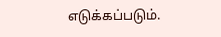எடுக்கப்படும்.